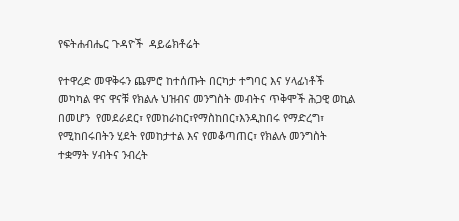የፍትሐብሔር ጉዳዮች  ዳይሬክቶሬት

የተዋረድ መዋቅሩን ጨምሮ ከተሰጡት በርካታ ተግባር እና ሃላፊነቶች መካካል ዋና ዋናቹ የክልሉ ህዝብና መንግስት መብትና ጥቅሞች ሕጋዊ ወኪል በመሆን  የመደራደር፣ የመከራከር፣የማስከበር፣እንዲከበሩ የማድረግ፣ የሚከበሩበትን ሂደት የመከታተል እና የመቆጣጠር፣ የክልሉ መንግስት ተቋማት ሃብትና ንብረት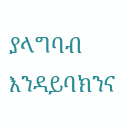ያላግባብ እንዳይባክንና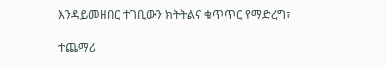እንዳይመዘበር ተገቢውን ክትትልና ቁጥጥር የማድረግ፣

ተጨማሪ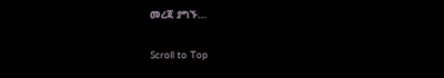መረጃ ያግኙ…

Scroll to Top